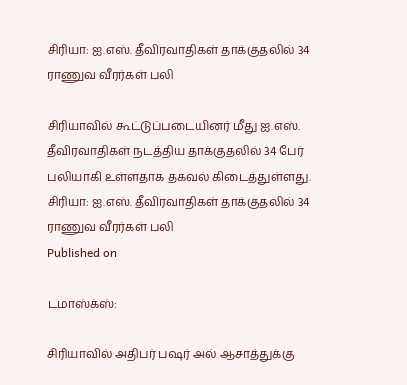சிரியா: ஐ.எஸ். தீவிரவாதிகள் தாக்குதலில் 34 ராணுவ வீரர்கள் பலி

சிரியாவில் கூட்டுப்படையினர் மீது ஐ.எஸ். தீவிரவாதிகள் நடத்திய தாக்குதலில் 34 பேர் பலியாகி உள்ளதாக தகவல் கிடைத்துள்ளது.
சிரியா: ஐ.எஸ். தீவிரவாதிகள் தாக்குதலில் 34 ராணுவ வீரர்கள் பலி
Published on

டமாஸ்க்ஸ்:

சிரியாவில் அதிபர் பஷர் அல் ஆசாத்துக்கு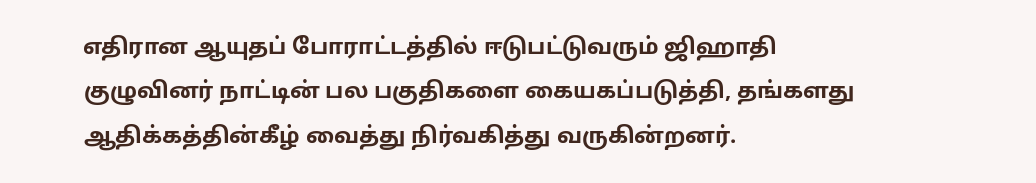எதிரான ஆயுதப் போராட்டத்தில் ஈடுபட்டுவரும் ஜிஹாதி குழுவினர் நாட்டின் பல பகுதிகளை கையகப்படுத்தி, தங்களது ஆதிக்கத்தின்கீழ் வைத்து நிர்வகித்து வருகின்றனர்.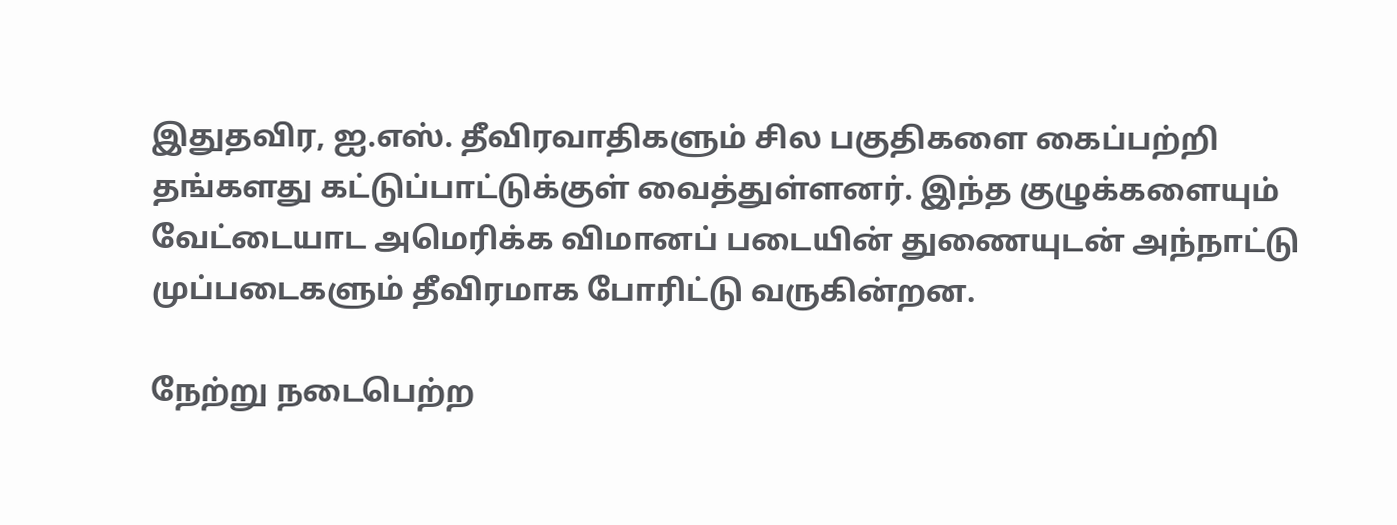இதுதவிர, ஐ.எஸ். தீவிரவாதிகளும் சில பகுதிகளை கைப்பற்றி தங்களது கட்டுப்பாட்டுக்குள் வைத்துள்ளனர். இந்த குழுக்களையும் வேட்டையாட அமெரிக்க விமானப் படையின் துணையுடன் அந்நாட்டு முப்படைகளும் தீவிரமாக போரிட்டு வருகின்றன.

நேற்று நடைபெற்ற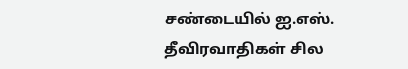சண்டையில் ஐ.எஸ். தீவிரவாதிகள் சில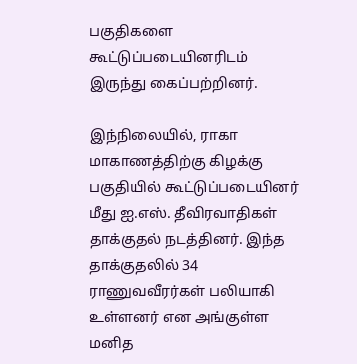பகுதிகளை கூட்டுப்படையினரிடம் இருந்து கைப்பற்றினர்.

இந்நிலையில், ராகா மாகாணத்திற்கு கிழக்கு பகுதியில் கூட்டுப்படையினர் மீது ஐ.எஸ். தீவிரவாதிகள் தாக்குதல் நடத்தினர். இந்த தாக்குதலில் 34 ராணுவவீரர்கள் பலியாகி உள்ளனர் என அங்குள்ள மனித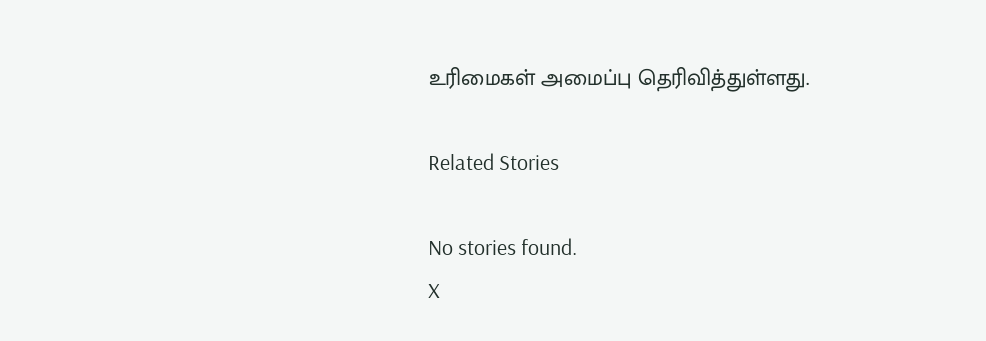உரிமைகள் அமைப்பு தெரிவித்துள்ளது.

Related Stories

No stories found.
X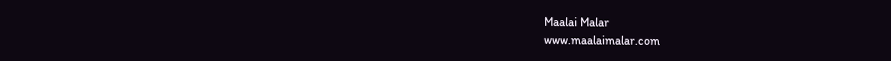Maalai Malar
www.maalaimalar.com